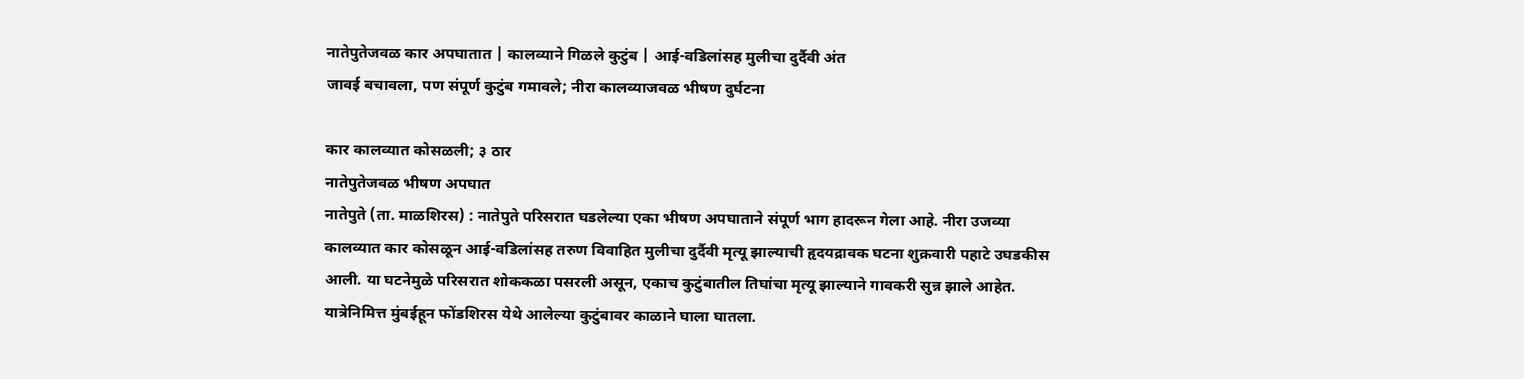नातेपुतेजवळ कार अपघातात | कालव्याने गिळले कुटुंब | आई-वडिलांसह मुलीचा दुर्दैवी अंत
जावई बचावला, पण संपूर्ण कुटुंब गमावले; नीरा कालव्याजवळ भीषण दुर्घटना

कार कालव्यात कोसळली; ३ ठार
नातेपुतेजवळ भीषण अपघात
नातेपुते (ता. माळशिरस) : नातेपुते परिसरात घडलेल्या एका भीषण अपघाताने संपूर्ण भाग हादरून गेला आहे. नीरा उजव्या कालव्यात कार कोसळून आई-वडिलांसह तरुण विवाहित मुलीचा दुर्दैवी मृत्यू झाल्याची हृदयद्रावक घटना शुक्रवारी पहाटे उघडकीस आली. या घटनेमुळे परिसरात शोककळा पसरली असून, एकाच कुटुंबातील तिघांचा मृत्यू झाल्याने गावकरी सुन्न झाले आहेत.
यात्रेनिमित्त मुंबईहून फोंडशिरस येथे आलेल्या कुटुंबावर काळाने घाला घातला.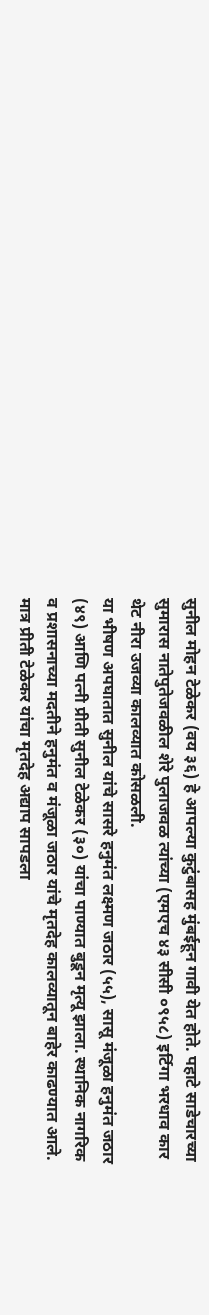सुनील मोहन टेळेकर (वय ३६) हे आपल्या कुटुंबासह मुंबईहून गावी येत होते. पहाटे साडेचारच्या सुमारास नातेपुतेजवळील शेरे पुलाजवळ त्यांच्या (एमएच ४३ सीसी ०९५८) इर्टिगा भरधाव कार थेट नीरा उजव्या कालव्यात कोसळली.
या भीषण अपघातात सुनील यांचे सासरे हनुमंत लक्ष्मण जठार (५५), सासू मंजूळा हनुमंत जठार (४९) आणि पत्नी प्रीती सुनील टेळेकर (३०) यांचा पाण्यात बुडून मृत्यू झाला. स्थानिक नागरिक व प्रशासनाच्या मदतीने हनुमंत व मंजूळा जठार यांचे मृतदेह कालव्यातून बाहेर काढण्यात आले. मात्र प्रीती टेळेकर यांचा मृतदेह अद्याप सापडला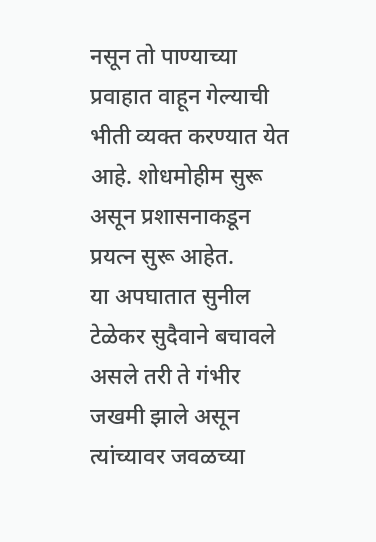नसून तो पाण्याच्या प्रवाहात वाहून गेल्याची भीती व्यक्त करण्यात येत आहे. शोधमोहीम सुरू असून प्रशासनाकडून प्रयत्न सुरू आहेत.
या अपघातात सुनील टेळेकर सुदैवाने बचावले असले तरी ते गंभीर जखमी झाले असून त्यांच्यावर जवळच्या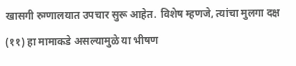खासगी रुग्णालयात उपचार सुरू आहेत. विशेष म्हणजे, त्यांचा मुलगा दक्ष (११) हा मामाकडे असल्यामुळे या भीषण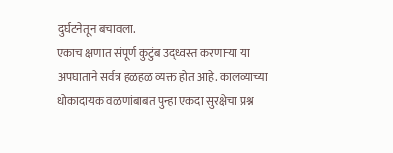दुर्घटनेतून बचावला.
एकाच क्षणात संपूर्ण कुटुंब उद्ध्वस्त करणाऱ्या या अपघाताने सर्वत्र हळहळ व्यक्त होत आहे. कालव्याच्या धोकादायक वळणांबाबत पुन्हा एकदा सुरक्षेचा प्रश्न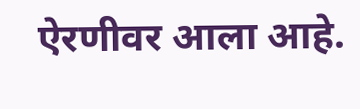ऐरणीवर आला आहे.